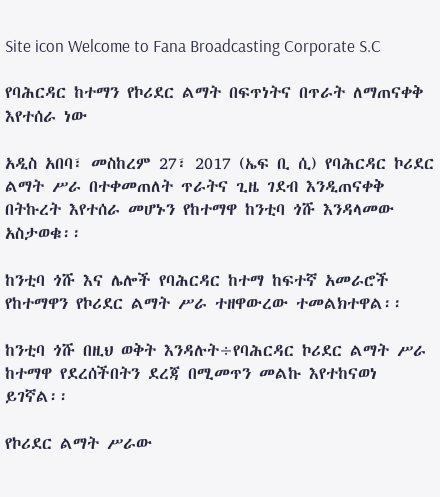Site icon Welcome to Fana Broadcasting Corporate S.C

የባሕርዳር ከተማን የኮሪደር ልማት በፍጥነትና በጥራት ለማጠናቀቅ እየተሰራ ነው

አዲስ አበባ፣ መስከረም 27፣ 2017 (ኤፍ ቢ ሲ) የባሕርዳር ኮሪደር ልማት ሥራ በተቀመጠለት ጥራትና ጊዜ ገደብ እንዲጠናቀቅ በትኩረት እየተሰራ መሆኑን የከተማዋ ከንቲባ ጎሹ እንዳላመው አስታወቁ፡፡

ከንቲባ ጎሹ እና ሌሎች የባሕርዳር ከተማ ከፍተኛ አመራሮች የከተማዋን የኮሪደር ልማት ሥራ ተዘዋውረው ተመልክተዋል፡፡

ከንቲባ ጎሹ በዚህ ወቅት እንዳሉት÷የባሕርዳር ኮሪደር ልማት ሥራ ከተማዋ የደረሰችበትን ደረጃ በሚመጥን መልኩ እየተከናወነ ይገኛል፡፡

የኮሪደር ልማት ሥራው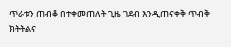ጥራቱን ጠብቆ በተቀመጠለት ጊዜ ገደብ እንዲጠናቀቅ ጥብቅ ክትትልና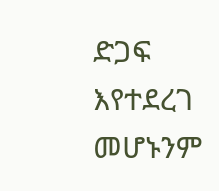ድጋፍ እየተደረገ መሆኑንም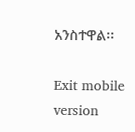አንስተዋል፡፡

Exit mobile version